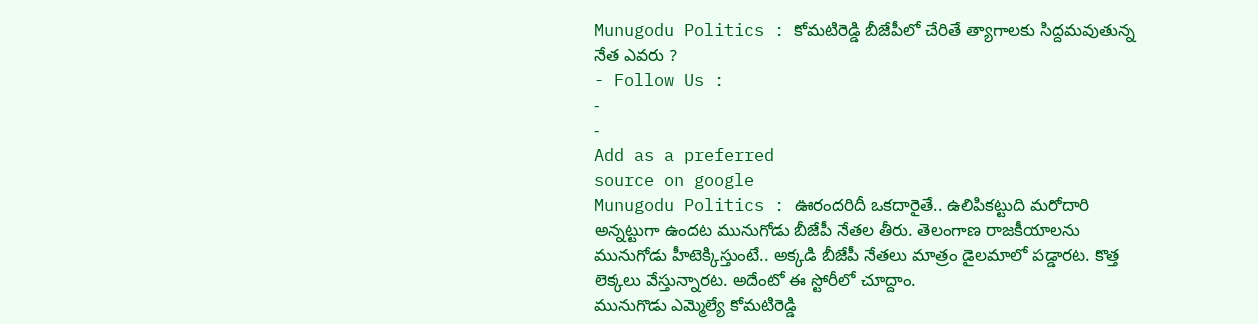Munugodu Politics : కోమటిరెడ్డి బీజేపీలో చేరితే త్యాగాలకు సిద్దమవుతున్న నేత ఎవరు ?
- Follow Us :
-
-
Add as a preferred
source on google
Munugodu Politics : ఊరందరిదీ ఒకదారైతే.. ఉలిపికట్టుది మరోదారి అన్నట్టుగా ఉందట మునుగోడు బీజేపీ నేతల తీరు. తెలంగాణ రాజకీయాలను మునుగోడు హీటెక్కిస్తుంటే.. అక్కడి బీజేపీ నేతలు మాత్రం డైలమాలో పడ్డారట. కొత్త లెక్కలు వేస్తున్నారట. అదేంటో ఈ స్టోరీలో చూద్దాం.
మునుగొడు ఎమ్మెల్యే కోమటిరెడ్డి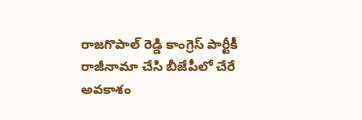రాజగొపాల్ రెడ్డి కాంగ్రెస్ పార్టీకీ రాజీనామా చేసి బీజేపీలో చేరే అవకాశం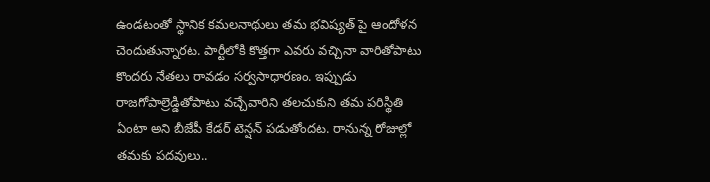ఉండటంతో స్థానిక కమలనాథులు తమ భవిష్యత్ పై ఆందోళన చెందుతున్నారట. పార్టీలోకి కొత్తగా ఎవరు వచ్చినా వారితోపాటు కొందరు నేతలు రావడం సర్వసాధారణం. ఇప్పుడు రాజగోపాల్రెడ్డితోపాటు వచ్చేవారిని తలచుకుని తమ పరిస్థితి ఏంటా అని బీజేపీ కేడర్ టెన్షన్ పడుతోందట. రానున్న రోజుల్లో తమకు పదవులు..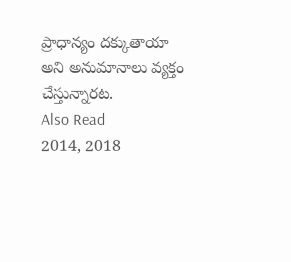ప్రాధాన్యం దక్కుతాయా అని అనుమానాలు వ్యక్తం చేస్తున్నారట.
Also Read
2014, 2018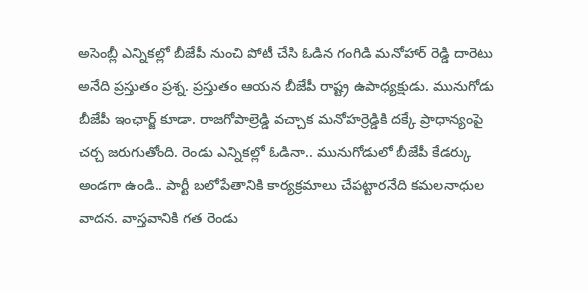అసెంబ్లీ ఎన్నికల్లో బీజేపీ నుంచి పోటీ చేసి ఓడిన గంగిడి మనోహార్ రెడ్డి దారెటు అనేది ప్రస్తుతం ప్రశ్న. ప్రస్తుతం ఆయన బీజేపీ రాష్ట్ర ఉపాధ్యక్షుడు. మునుగోడు బీజేపీ ఇంఛార్జ్ కూడా. రాజగోపాల్రెడ్డి వచ్చాక మనోహర్రెడ్డికి దక్కే ప్రాధాన్యంపై చర్చ జరుగుతోంది. రెండు ఎన్నికల్లో ఓడినా.. మునుగోడులో బీజేపీ కేడర్కు అండగా ఉండి.. పార్టీ బలోపేతానికి కార్యక్రమాలు చేపట్టారనేది కమలనాధుల వాదన. వాస్తవానికి గత రెండు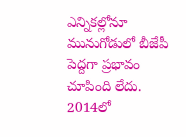ఎన్నికల్లోనూ మునుగోడులో బీజేపీ పెద్దగా ప్రభావం చూపింది లేదు. 2014లో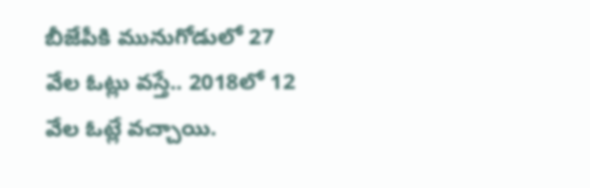బీజేపీకి మునుగోడులో 27 వేల ఓట్లు వస్తే.. 2018లో 12 వేల ఓట్లే వచ్చాయి.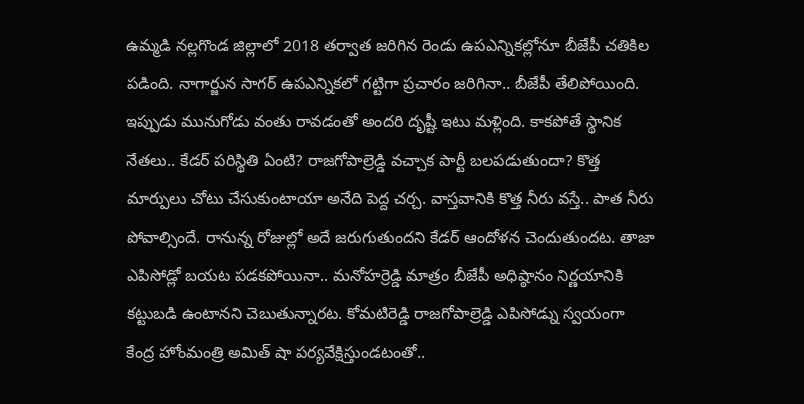ఉమ్మడి నల్లగొండ జిల్లాలో 2018 తర్వాత జరిగిన రెండు ఉపఎన్నికల్లోనూ బీజేపీ చతికిల పడింది. నాగార్జున సాగర్ ఉపఎన్నికలో గట్టిగా ప్రచారం జరిగినా.. బీజేపీ తేలిపోయింది. ఇప్పుడు మునుగోడు వంతు రావడంతో అందరి దృష్టీ ఇటు మళ్లింది. కాకపోతే స్థానిక నేతలు.. కేడర్ పరిస్థితి ఏంటి? రాజగోపాల్రెడ్డి వచ్చాక పార్టీ బలపడుతుందా? కొత్త మార్పులు చోటు చేసుకుంటాయా అనేది పెద్ద చర్చ. వాస్తవానికి కొత్త నీరు వస్తే.. పాత నీరు పోవాల్సిందే. రానున్న రోజుల్లో అదే జరుగుతుందని కేడర్ ఆందోళన చెందుతుందట. తాజా ఎపిసోడ్లో బయట పడకపోయినా.. మనోహర్రెడ్డి మాత్రం బీజేపీ అధిష్ఠానం నిర్ణయానికి కట్టుబడి ఉంటానని చెబుతున్నారట. కోమటిరెడ్డి రాజగోపాల్రెడ్డి ఎపిసోడ్ను స్వయంగా కేంద్ర హోంమంత్రి అమిత్ షా పర్యవేక్షిస్తుండటంతో..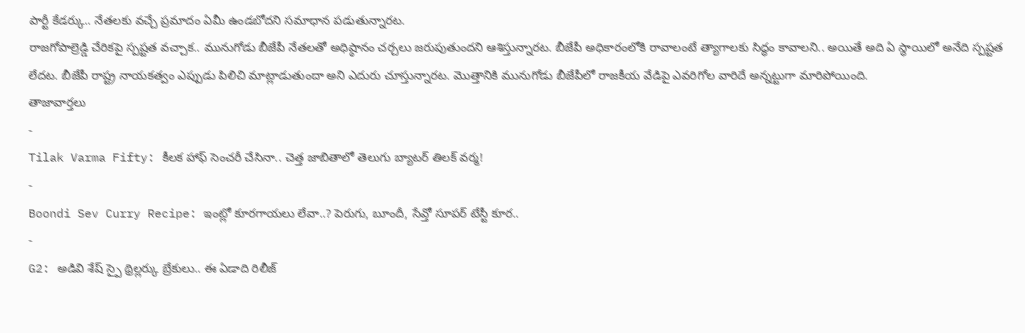పార్టీ కేడర్కు.. నేతలకు వచ్చే ప్రమాదం ఏమీ ఉండబోదని సమాధాన పడుతున్నారట.
రాజగోపాల్రెడ్డి చేరికపై స్పష్టత వచ్చాక.. మునుగోడు బీజేపీ నేతలతో అధిష్ఠానం చర్చలు జరుపుతుందని ఆశిస్తున్నారట. బీజేపీ అధికారంలోకి రావాలంటే త్యాగాలకు సిద్ధం కావాలని.. అయితే అది ఏ స్థాయిలో అనేది స్పష్టత లేదట. బీజేపీ రాష్ట్ర నాయకత్వం ఎప్పుడు పిలిచి మాట్లాడుతుందా అని ఎదురు చూస్తున్నారట. మొత్తానికి మునుగోడు బీజేపీలో రాజకీయ వేడిపై ఎవరిగోల వారిదే అన్నట్టుగా మారిపోయింది.
తాజావార్తలు
-
Tilak Varma Fifty: కీలక హాఫ్ సెంచరీ చేసినా.. చెత్త జాబితాలో తెలుగు బ్యాటర్ తిలక్ వర్మ!
-
Boondi Sev Curry Recipe: ఇంట్లో కూరగాయలు లేవా..? పెరుగు, బూందీ, సేవ్తో సూపర్ టేస్టీ కూర..
-
G2: అడివి శేష్ స్పై థ్రిల్లర్కు బ్రేకులు.. ఈ ఏడాది రిలీజ్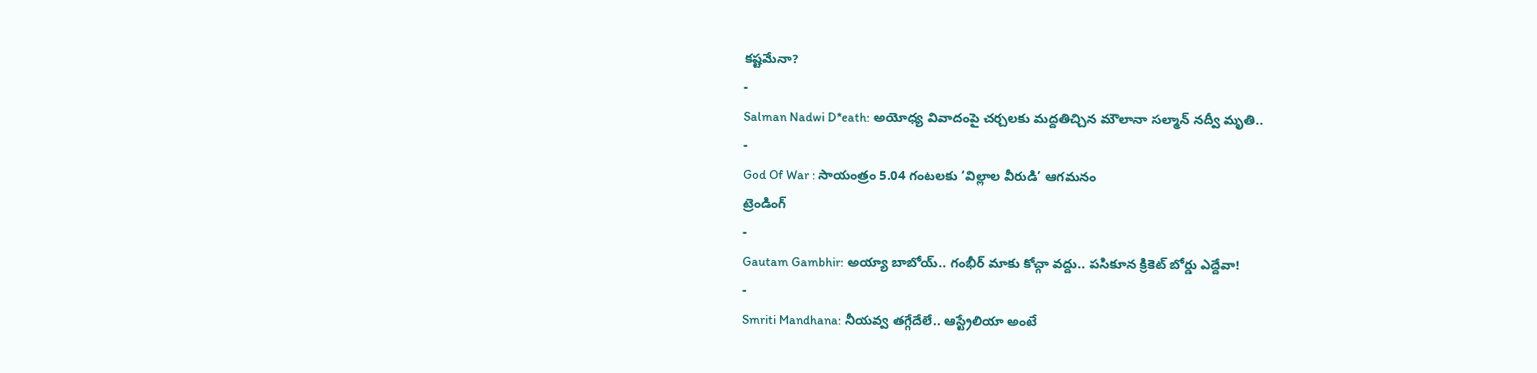కష్టమేనా?
-
Salman Nadwi D*eath: అయోధ్య వివాదంపై చర్చలకు మద్దతిచ్చిన మౌలానా సల్మాన్ నద్వీ మృతి..
-
God Of War : సాయంత్రం 5.04 గంటలకు ‘విల్లాల వీరుడి’ ఆగమనం
ట్రెండింగ్
-
Gautam Gambhir: అయ్యా బాబోయ్.. గంభీర్ మాకు కోచ్గా వద్దు.. పసికూన క్రికెట్ బోర్డు ఎద్దేవా!
-
Smriti Mandhana: నీయవ్వ తగ్గేదేలే.. ఆస్ట్రేలియా అంటే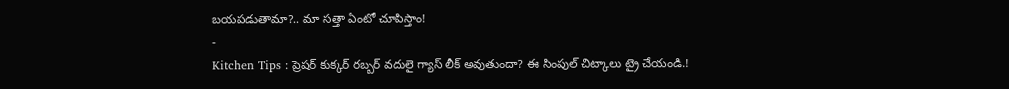బయపడుతామా?.. మా సత్తా ఏంటో చూపిస్తాం!
-
Kitchen Tips : ప్రెషర్ కుక్కర్ రబ్బర్ వదులై గ్యాస్ లీక్ అవుతుందా? ఈ సింపుల్ చిట్కాలు ట్రై చేయండి.!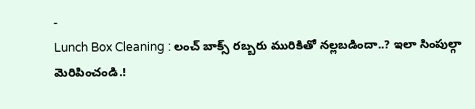-
Lunch Box Cleaning : లంచ్ బాక్స్ రబ్బరు మురికితో నల్లబడిందా..? ఇలా సింపుల్గా మెరిపించండి.!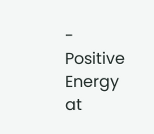-
Positive Energy at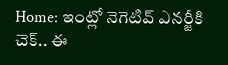Home: ఇంట్లో నెగెటివ్ ఎనర్జీకి చెక్.. ఈ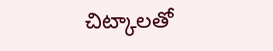చిట్కాలతో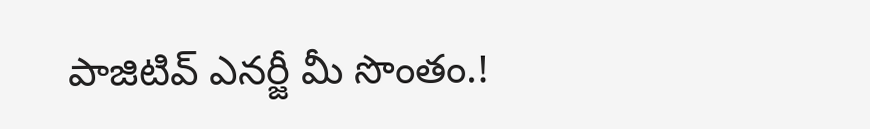పాజిటివ్ ఎనర్జీ మీ సొంతం.!